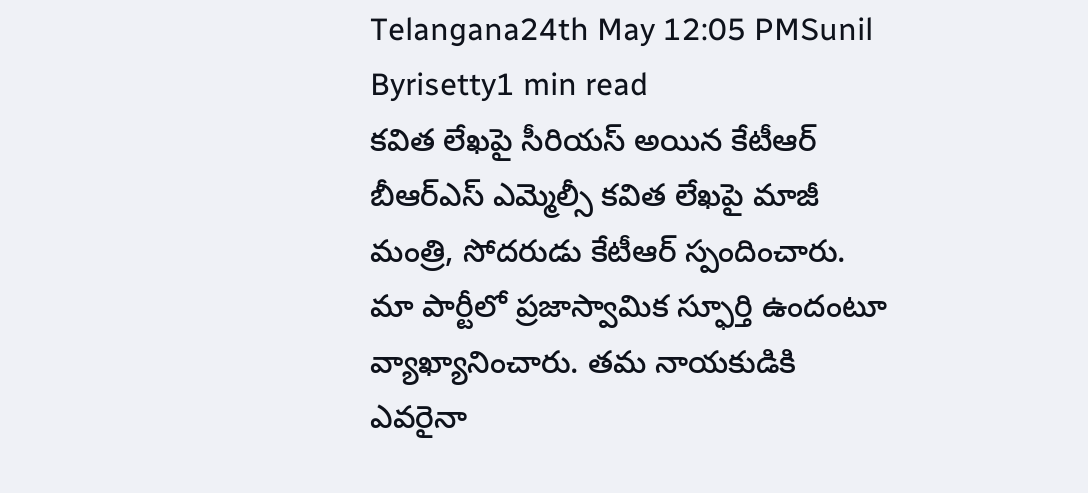Telangana24th May 12:05 PMSunil Byrisetty1 min read
కవిత లేఖపై సీరియస్ అయిన కేటీఆర్
బీఆర్ఎస్ ఎమ్మెల్సీ కవిత లేఖపై మాజీ మంత్రి, సోదరుడు కేటీఆర్ స్పందించారు. మా పార్టీలో ప్రజాస్వామిక స్ఫూర్తి ఉందంటూ వ్యాఖ్యానించారు. తమ నాయకుడికి ఎవరైనా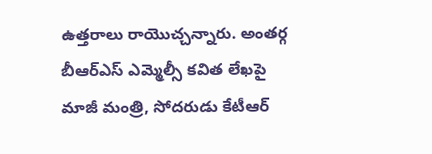ఉత్తరాలు రాయొచ్చన్నారు. అంతర్గ
బీఆర్ఎస్ ఎమ్మెల్సీ కవిత లేఖపై మాజీ మంత్రి, సోదరుడు కేటీఆర్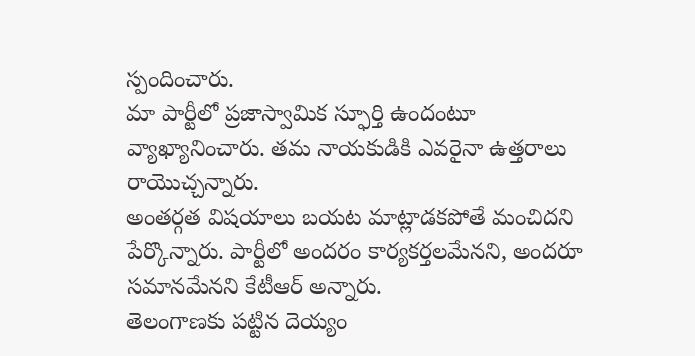స్పందించారు.
మా పార్టీలో ప్రజాస్వామిక స్ఫూర్తి ఉందంటూ వ్యాఖ్యానించారు. తమ నాయకుడికి ఎవరైనా ఉత్తరాలు రాయొచ్చన్నారు.
అంతర్గత విషయాలు బయట మాట్లాడకపోతే మంచిదని పేర్కొన్నారు. పార్టీలో అందరం కార్యకర్తలమేనని, అందరూ సమానమేనని కేటీఆర్ అన్నారు.
తెలంగాణకు పట్టిన దెయ్యం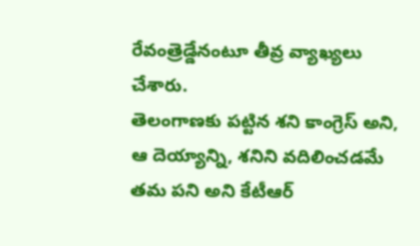రేవంత్రెడ్డేనంటూ తీవ్ర వ్యాఖ్యలు చేశారు.
తెలంగాణకు పట్టిన శని కాంగ్రెస్ అని, ఆ దెయ్యాన్ని, శనిని వదిలించడమే తమ పని అని కేటీఆర్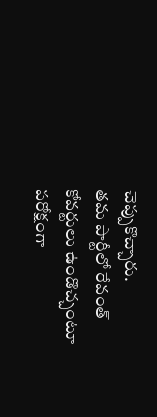చెప్పుకొచ్చారు.
తమ పార్టీలో రేవంత్ కోవర్టులు ఉండొచ్చంటూ పరోక్షంగా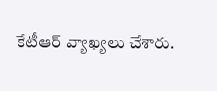కేటీఆర్ వ్యాఖ్యలు చేశారు.